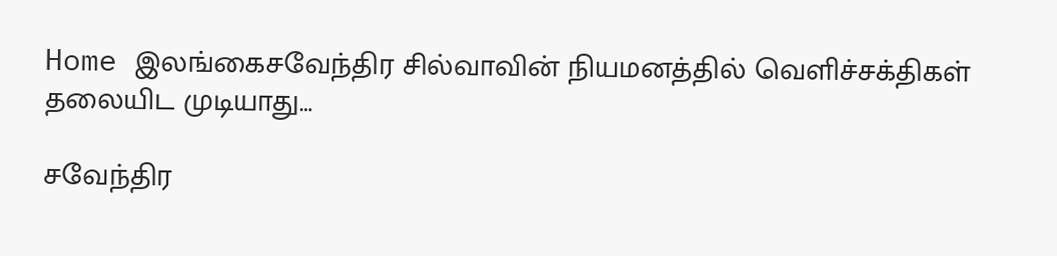Home இலங்கைசவேந்திர சில்வாவின் நியமனத்தில் வெளிச்சக்திகள் தலையிட முடியாது…

சவேந்திர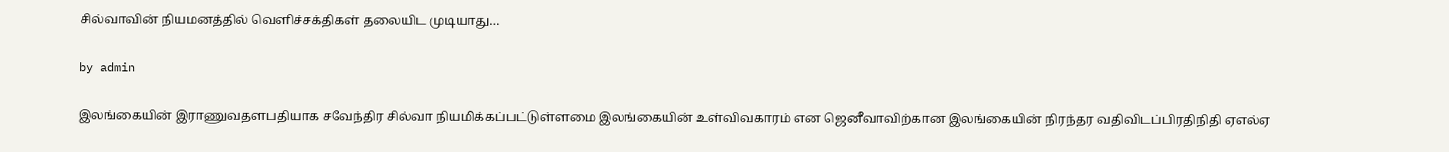சில்வாவின் நியமனத்தில் வெளிச்சக்திகள் தலையிட முடியாது…

by admin

இலங்கையின் இராணுவதளபதியாக சவேந்திர சில்வா நியமிக்கப்பட்டுள்ளமை இலங்கையின் உள்விவகாரம் என ஜெனீவாவிற்கான இலங்கையின் நிரந்தர வதிவிடப்பிரதிநிதி ஏஎல்ஏ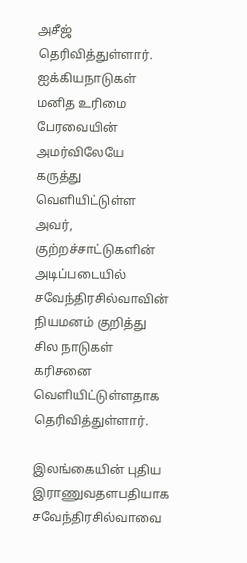அசீஜ் தெரிவித்துள்ளார். ஐக்கியநாடுகள் மனித உரிமை பேரவையின் அமர்விலேயே  கருத்து வெளியிட்டுள்ள அவர், குற்றச்சாட்டுகளின் அடிப்படையில் சவேந்திரசில்வாவின் நியமனம் குறித்து சில நாடுகள் கரிசனை வெளியிட்டுள்ளதாக தெரிவித்துள்ளார்.

இலங்கையின் புதிய இராணுவதளபதியாக சவேந்திரசில்வாவை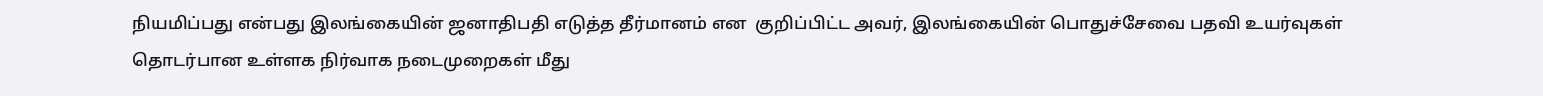நியமிப்பது என்பது இலங்கையின் ஜனாதிபதி எடுத்த தீர்மானம் என  குறிப்பிட்ட அவர், இலங்கையின் பொதுச்சேவை பதவி உயர்வுகள் தொடர்பான உள்ளக நிர்வாக நடைமுறைகள் மீது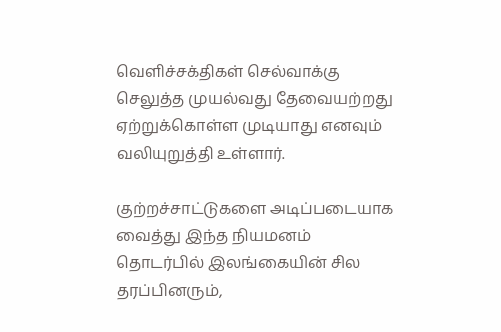வெளிச்சக்திகள் செல்வாக்கு செலுத்த முயல்வது தேவையற்றது ஏற்றுக்கொள்ள முடியாது எனவும் வலியுறுத்தி உள்ளார்.

குற்றச்சாட்டுகளை அடிப்படையாக வைத்து இந்த நியமனம் தொடர்பில் இலங்கையின் சில தரப்பினரும்,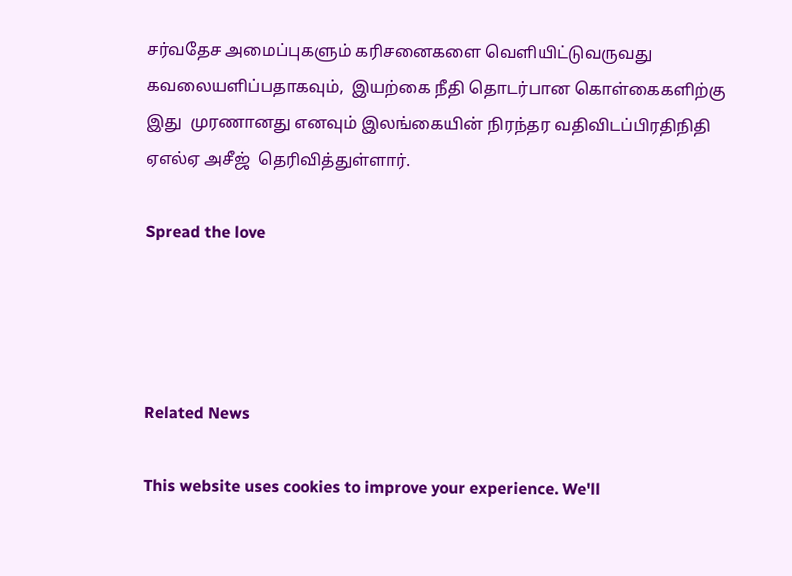சர்வதேச அமைப்புகளும் கரிசனைகளை வெளியிட்டுவருவது கவலையளிப்பதாகவும்,  இயற்கை நீதி தொடர்பான கொள்கைகளிற்கு இது  முரணானது எனவும் இலங்கையின் நிரந்தர வதிவிடப்பிரதிநிதி ஏஎல்ஏ அசீஜ்  தெரிவித்துள்ளார்.

Spread the love




Related News

This website uses cookies to improve your experience. We'll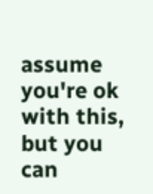assume you're ok with this, but you can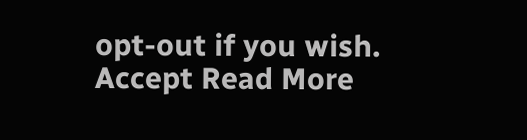opt-out if you wish. Accept Read More